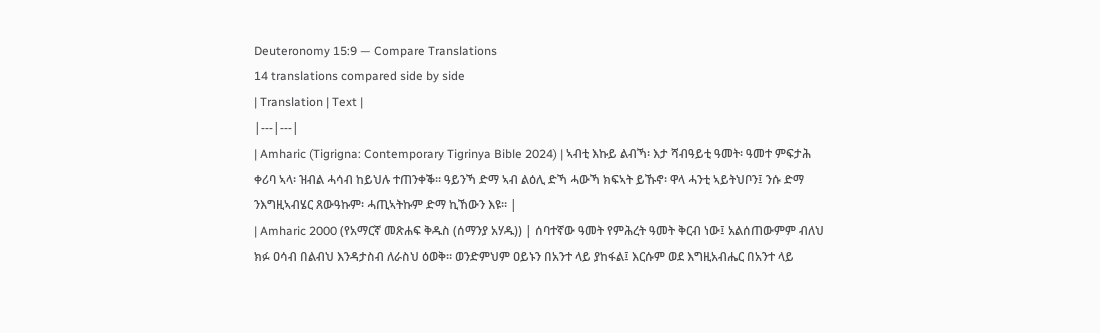Deuteronomy 15:9 — Compare Translations
14 translations compared side by side
| Translation | Text |
|---|---|
| Amharic (Tigrigna: Contemporary Tigrinya Bible 2024) | ኣብቲ እኩይ ልብኻ፡ እታ ሻብዓይቲ ዓመት፡ ዓመተ ምፍታሕ ቀሪባ ኣላ፡ ዝብል ሓሳብ ከይህሉ ተጠንቀቕ። ዓይንኻ ድማ ኣብ ልዕሊ ድኻ ሓውኻ ክፍኣት ይኹኖ፡ ዋላ ሓንቲ ኣይትህቦን፤ ንሱ ድማ ንእግዚኣብሄር ጸውዓኩም፡ ሓጢኣትኩም ድማ ኪኸውን እዩ። |
| Amharic 2000 (የአማርኛ መጽሐፍ ቅዱስ (ሰማንያ አሃዱ)) | ሰባተኛው ዓመት የምሕረት ዓመት ቅርብ ነው፤ አልሰጠውምም ብለህ ክፉ ዐሳብ በልብህ እንዳታስብ ለራስህ ዕወቅ። ወንድምህም ዐይኑን በአንተ ላይ ያከፋል፤ እርሱም ወደ እግዚአብሔር በአንተ ላይ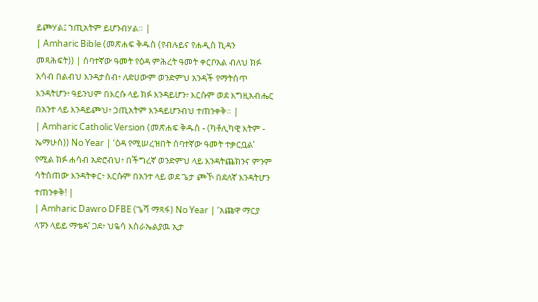ይጮሃል፤ ኀጢአትም ይሆንብሃል። |
| Amharic Bible (መጽሐፍ ቅዱስ (የብሉይና የሐዲስ ኪዳን መጻሕፍት)) | ሰባተኛው ዓመት የዕዳ ምሕረት ዓመት ቀርቦአል ብለህ ክፉ አሳብ በልብህ እንዳታስብ፥ ለድሀውም ወንድምህ አንዳች የማትሰጥ እንዳትሆን፥ ዓይንህም በእርሱ ላይ ክፉ እንዳይሆን፥ እርሱም ወደ እግዚአብሔር በአንተ ላይ እንዳይጮህ፥ ኃጢአትም እንዳይሆንብህ ተጠንቀቅ። |
| Amharic Catholic Version (መጽሐፍ ቅዱስ - (ካቶሊካዊ እትም - ኤማሁስ)) No Year | ‘ዕዳ የሚሠረዝበት ሰባተኛው ዓመት ተቃርቧል’ የሚል ክፉ ሐሳብ አድሮብህ፥ በችግረኛ ወንድምህ ላይ እንዳትጨክንና ምንም ሳትሰጠው እንዳትቀር፥ እርሱም በአንተ ላይ ወደ ጌታ ጮኾ በደለኛ እንዳትሆን ተጠንቀቅ! |
| Amharic Dawro DFBE (ጌሻ ማጻፋ) No Year | ‘አጩዋ ማርያ ላፑን ላይይ ማቴዳ’ ጋደ፥ ህዬሳ እስራኤልያዉ ኢታ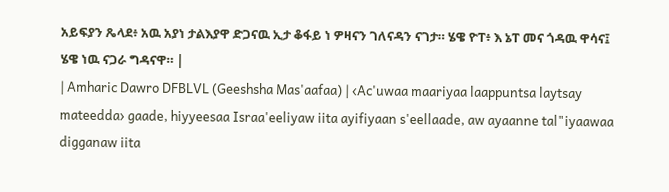አይፍያን ጼላደ፥ አዉ አያነ ታልእያዋ ድጋናዉ ኢታ ቆፋይ ነ ዎዛናን ገለናዳን ናገታ። ሄዌ ዮፐ፥ እ ኔፐ መና ጎዳዉ ዋሳና፤ ሄዌ ነዉ ናጋራ ግዳናዋ። |
| Amharic Dawro DFBLVL (Geeshsha Mas'aafaa) | ‹Ac'uwaa maariyaa laappuntsa laytsay mateedda› gaade, hiyyeesaa Israa'eeliyaw iita ayifiyaan s'eellaade, aw ayaanne tal"iyaawaa digganaw iita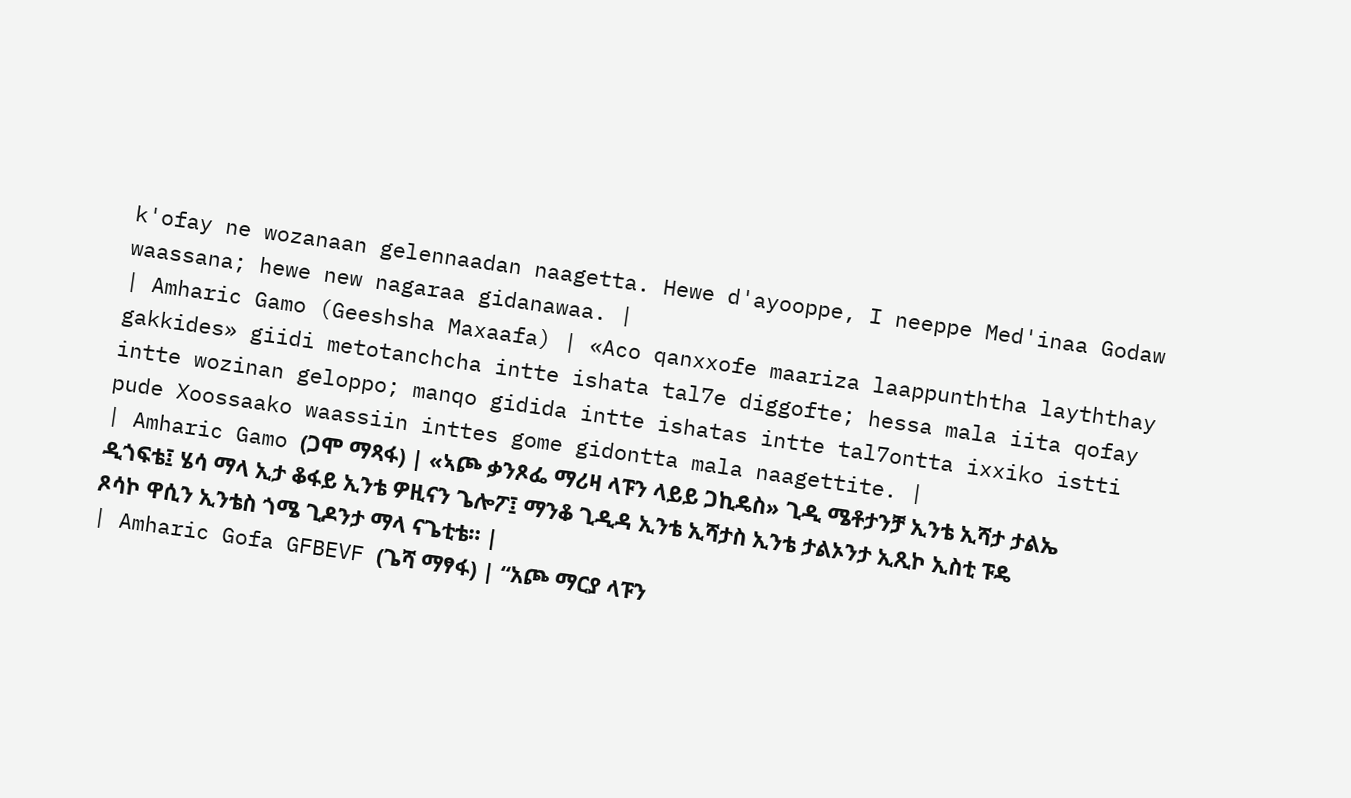k'ofay ne wozanaan gelennaadan naagetta. Hewe d'ayooppe, I neeppe Med'inaa Godaw waassana; hewe new nagaraa gidanawaa. |
| Amharic Gamo (Geeshsha Maxaafa) | «Aco qanxxofe maariza laappunththa layththay gakkides» giidi metotanchcha intte ishata tal7e diggofte; hessa mala iita qofay intte wozinan geloppo; manqo gidida intte ishatas intte tal7ontta ixxiko istti pude Xoossaako waassiin inttes gome gidontta mala naagettite. |
| Amharic Gamo (ጋሞ ማጻፋ) | «ኣጮ ቃንጾፌ ማሪዛ ላፑን ላይይ ጋኪዴስ» ጊዲ ሜቶታንቻ ኢንቴ ኢሻታ ታልኤ ዲጎፍቴ፤ ሄሳ ማላ ኢታ ቆፋይ ኢንቴ ዎዚናን ጌሎፖ፤ ማንቆ ጊዲዳ ኢንቴ ኢሻታስ ኢንቴ ታልኦንታ ኢጺኮ ኢስቲ ፑዴ ጾሳኮ ዋሲን ኢንቴስ ጎሜ ጊዶንታ ማላ ናጌቲቴ። |
| Amharic Gofa GFBEVF (ጌሻ ማፃፋ) | “አጮ ማርያ ላፑን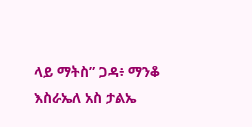ላይ ማትስ” ጋዳ፥ ማንቆ እስራኤለ አስ ታልኤ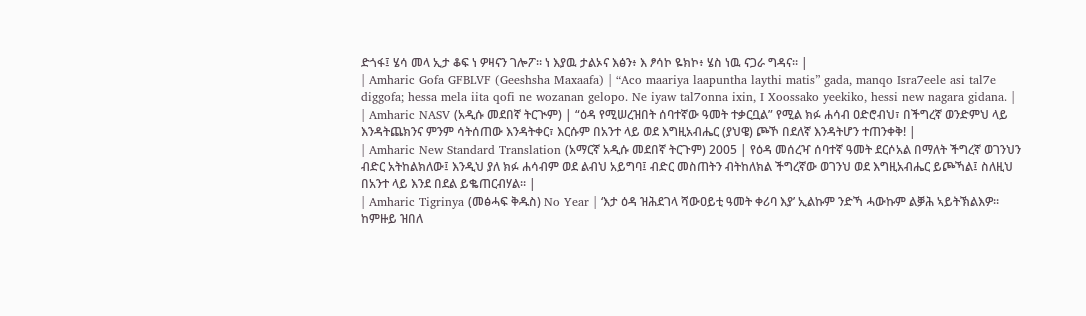ድጎፋ፤ ሄሳ መላ ኢታ ቆፍ ነ ዎዛናን ገሎፖ። ነ እያዉ ታልኦና እፅን፥ እ ፆሳኮ ዬክኮ፥ ሄስ ነዉ ናጋራ ግዳና። |
| Amharic Gofa GFBLVF (Geeshsha Maxaafa) | “Aco maariya laapuntha laythi matis” gada, manqo Isra7eele asi tal7e diggofa; hessa mela iita qofi ne wozanan gelopo. Ne iyaw tal7onna ixin, I Xoossako yeekiko, hessi new nagara gidana. |
| Amharic NASV (አዲሱ መደበኛ ትርጒም) | “ዕዳ የሚሠረዝበት ሰባተኛው ዓመት ተቃርቧል” የሚል ክፉ ሐሳብ ዐድሮብህ፣ በችግረኛ ወንድምህ ላይ እንዳትጨክንና ምንም ሳትሰጠው እንዳትቀር፣ እርሱም በአንተ ላይ ወደ እግዚአብሔር (ያህዌ) ጮኾ በደለኛ እንዳትሆን ተጠንቀቅ! |
| Amharic New Standard Translation (አማርኛ አዲሱ መደበኛ ትርጉም) 2005 | የዕዳ መሰረዣ ሰባተኛ ዓመት ደርሶአል በማለት ችግረኛ ወገንህን ብድር አትከልክለው፤ እንዲህ ያለ ክፉ ሐሳብም ወደ ልብህ አይግባ፤ ብድር መስጠትን ብትከለክል ችግረኛው ወገንህ ወደ እግዚአብሔር ይጮኻል፤ ስለዚህ በአንተ ላይ እንደ በደል ይቈጠርብሃል። |
| Amharic Tigrinya (መፅሓፍ ቅዱስ) No Year | ‘እታ ዕዳ ዝሕደገላ ሻውዐይቲ ዓመት ቀሪባ እያ’ ኢልኩም ንድኻ ሓውኩም ልቓሕ ኣይትኽልእዎ። ከምዙይ ዝበለ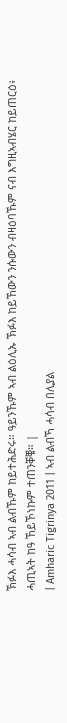ኽፉእ ሓሳብ ኣብ ልብኹም ከይተሕድሩ። ዓይንኹም ኣብ ልዕሊኡ ኽፉእ ከይኸውን ንሱውን ብዛዕባኹም ናብ እግዚኣብሄር ከይጠርዕ፥ ሓጢኣት ከዓ ኸይኾነኩም ተጠንቐቑ። |
| Amharic Tigrinya 2011 | ኣብ ልብኻ ሓሳብ በሊያል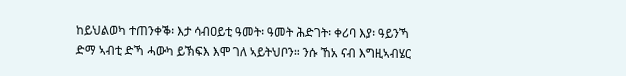ከይህልወካ ተጠንቀቕ፡ እታ ሳብዐይቲ ዓመት፡ ዓመት ሕድገት፡ ቀሪባ እያ፡ ዓይንኻ ድማ ኣብቲ ድኻ ሓውካ ይኽፍእ እሞ ገለ ኣይትህቦን። ንሱ ኸአ ናብ እግዚኣብሄር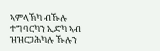ኣምላኽካ ብኹሉ ተግባርካን ኢድካ ኣብ ዝዝርጋሕካሉ ኹሉን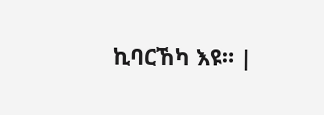ኪባርኸካ እዩ። |